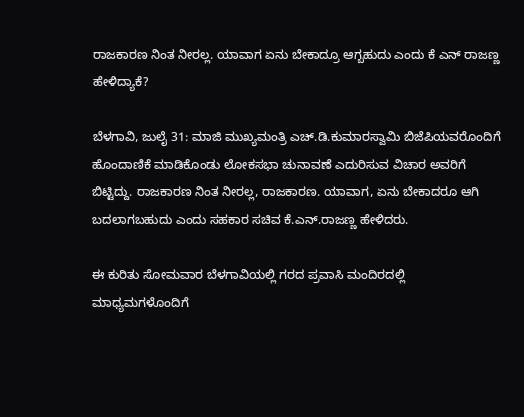ರಾಜಕಾರಣ ನಿಂತ ನೀರಲ್ಲ. ಯಾವಾಗ ಏನು ಬೇಕಾದ್ರೂ ಆಗ್ಬಹುದು ಎಂದು ಕೆ ಎನ್ ರಾಜಣ್ಣ ಹೇಳಿದ್ಯಾಕೆ?

ಬೆಳಗಾವಿ, ಜುಲೈ 31: ಮಾಜಿ ಮುಖ್ಯಮಂತ್ರಿ ಎಚ್.ಡಿ.ಕುಮಾರಸ್ವಾಮಿ ಬಿಜೆಪಿಯವರೊಂದಿಗೆ ಹೊಂದಾಣಿಕೆ ಮಾಡಿಕೊಂಡು‌ ಲೋಕಸಭಾ ಚುನಾವಣೆ ಎದುರಿಸುವ ವಿಚಾರ ಅವರಿಗೆ‌ ಬಿಟ್ಟಿದ್ದು. ರಾಜಕಾರಣ ನಿಂತ ನೀರಲ್ಲ, ರಾಜಕಾರಣ. ಯಾವಾಗ, ಏನು ಬೇಕಾದರೂ ಆಗಿ ಬದಲಾಗಬಹುದು ಎಂದು ಸಹಕಾರ ಸಚಿವ ಕೆ.ಎನ್.ರಾಜಣ್ಣ ಹೇಳಿದರು.

ಈ ಕುರಿತು ಸೋಮವಾರ ಬೆಳಗಾವಿಯಲ್ಲಿ ಗರದ ಪ್ರವಾಸಿ ಮಂದಿರದಲ್ಲಿ ಮಾಧ್ಯಮಗಳೊಂದಿಗೆ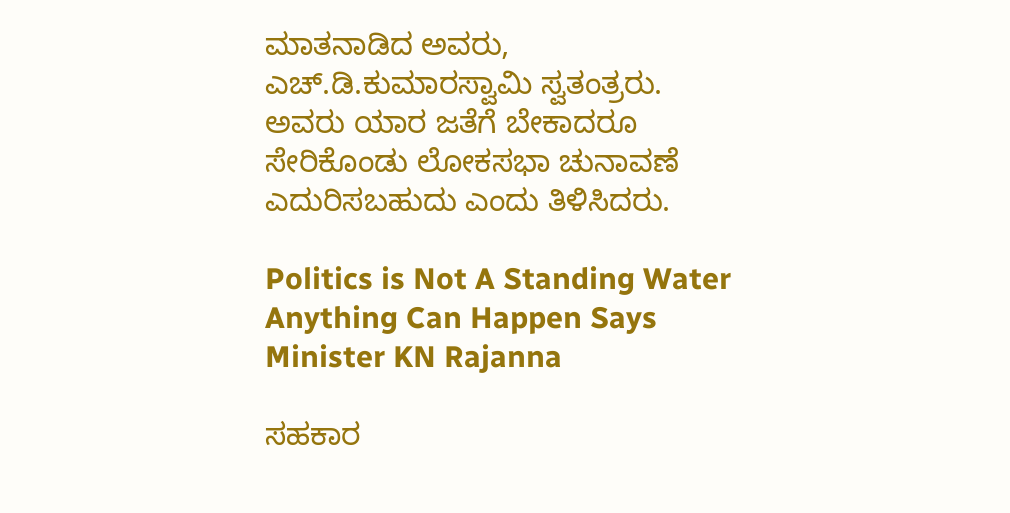ಮಾತನಾಡಿದ ಅವರು, ಎಚ್.ಡಿ.ಕುಮಾರಸ್ವಾಮಿ ಸ್ವತಂತ್ರರು. ಅವರು ಯಾರ ಜತೆಗೆ ಬೇಕಾದರೂ ಸೇರಿಕೊಂಡು ಲೋಕಸಭಾ ಚುನಾವಣೆ ಎದುರಿಸಬಹುದು ಎಂದು ತಿಳಿಸಿದರು.

Politics is Not A Standing Water Anything Can Happen Says Minister KN Rajanna

ಸಹಕಾರ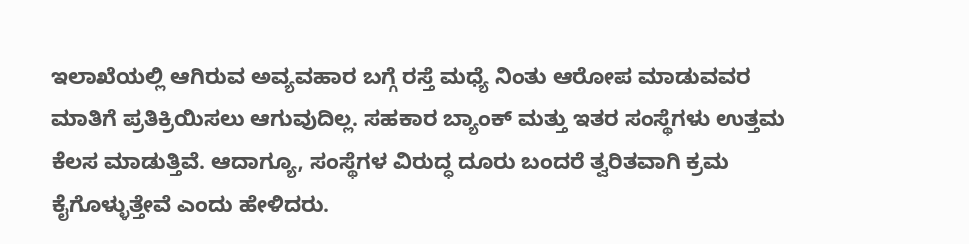ಇಲಾಖೆಯಲ್ಲಿ ಆಗಿರುವ ಅವ್ಯವಹಾರ ಬಗ್ಗೆ ರಸ್ತೆ ಮಧ್ಯೆ ನಿಂತು ಆರೋಪ ಮಾಡುವವರ ಮಾತಿಗೆ ಪ್ರತಿಕ್ರಿಯಿಸಲು ಆಗುವುದಿಲ್ಲ. ಸಹಕಾರ ಬ್ಯಾಂಕ್ ಮತ್ತು ಇತರ ಸಂಸ್ಥೆಗಳು ಉತ್ತಮ ಕೆಲಸ ಮಾಡುತ್ತಿವೆ. ಆದಾಗ್ಯೂ, ಸಂಸ್ಥೆಗಳ ವಿರುದ್ಧ ದೂರು ಬಂದರೆ ತ್ವರಿತವಾಗಿ ಕ್ರಮ ಕೈಗೊಳ್ಳುತ್ತೇವೆ ಎಂದು ಹೇಳಿದರು.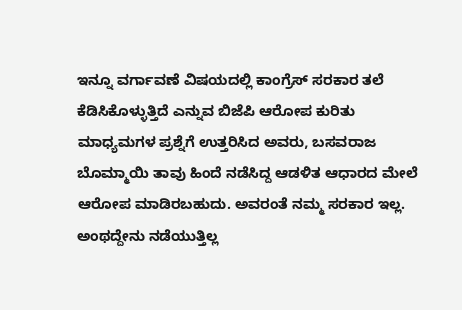ಇನ್ನೂ ವರ್ಗಾವಣೆ ವಿಷಯದಲ್ಲಿ ಕಾಂಗ್ರೆಸ್ ಸರಕಾರ ತಲೆ ಕೆಡಿಸಿಕೊಳ್ಳುತ್ತಿದೆ ಎನ್ನುವ ಬಿಜೆಪಿ ಆರೋಪ ಕುರಿತು ಮಾಧ್ಯಮಗಳ ಪ್ರಶ್ನೆಗೆ ಉತ್ತರಿಸಿದ ಅವರು, ಬಸವರಾಜ ಬೊಮ್ಮಾಯಿ ತಾವು ಹಿಂದೆ ನಡೆಸಿದ್ದ ಆಡಳಿತ ಆಧಾರದ ಮೇಲೆ ಆರೋಪ ಮಾಡಿರಬಹುದು. ಅವರಂತೆ ನಮ್ಮ ಸರಕಾರ ಇಲ್ಲ. ಅಂಥದ್ದೇನು ನಡೆಯುತ್ತಿಲ್ಲ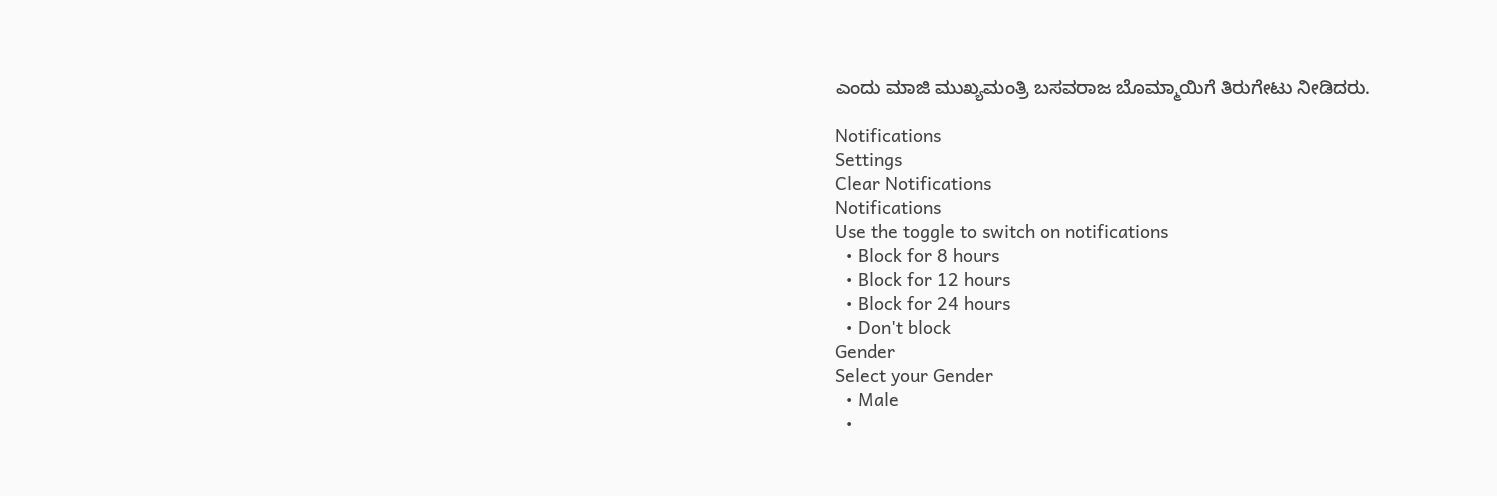ಎಂದು ಮಾಜಿ ಮುಖ್ಯಮಂತ್ರಿ ಬಸವರಾಜ ಬೊಮ್ಮಾಯಿಗೆ ತಿರುಗೇಟು ನೀಡಿದರು.

Notifications
Settings
Clear Notifications
Notifications
Use the toggle to switch on notifications
  • Block for 8 hours
  • Block for 12 hours
  • Block for 24 hours
  • Don't block
Gender
Select your Gender
  • Male
  •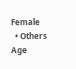Female
  • Others
Age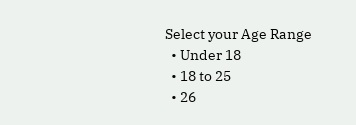Select your Age Range
  • Under 18
  • 18 to 25
  • 26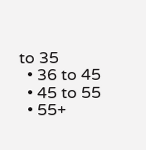to 35
  • 36 to 45
  • 45 to 55
  • 55+